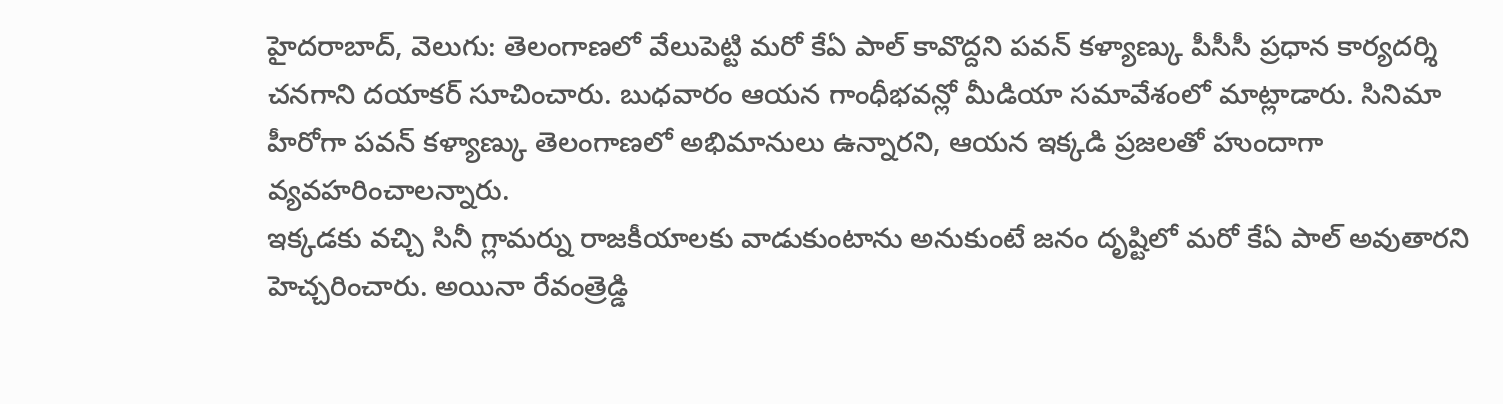హైదరాబాద్, వెలుగు: తెలంగాణలో వేలుపెట్టి మరో కేఏ పాల్ కావొద్దని పవన్ కళ్యాణ్కు పీసీసీ ప్రధాన కార్యదర్శి చనగాని దయాకర్ సూచించారు. బుధవారం ఆయన గాంధీభవన్లో మీడియా సమావేశంలో మాట్లాడారు. సినిమా హీరోగా పవన్ కళ్యాణ్కు తెలంగాణలో అభిమానులు ఉన్నారని, ఆయన ఇక్కడి ప్రజలతో హుందాగా వ్యవహరించాలన్నారు.
ఇక్కడకు వచ్చి సినీ గ్లామర్ను రాజకీయాలకు వాడుకుంటాను అనుకుంటే జనం దృష్టిలో మరో కేఏ పాల్ అవుతారని హెచ్చరించారు. అయినా రేవంత్రెడ్డి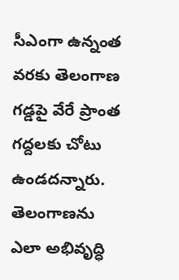సీఎంగా ఉన్నంత వరకు తెలంగాణ గడ్డపై వేరే ప్రాంత గద్దలకు చోటు ఉండదన్నారు. తెలంగాణను ఎలా అభివృద్ధి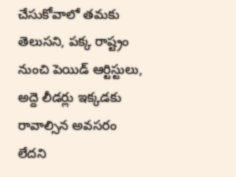చేసుకోవాలో తమకు తెలుసని, పక్క రాష్ట్రం నుంచి పెయిడ్ ఆర్టిస్టులు, అద్దె లీడర్లు ఇక్కడకు రావాల్సిన అవసరం లేదని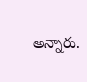అన్నారు.